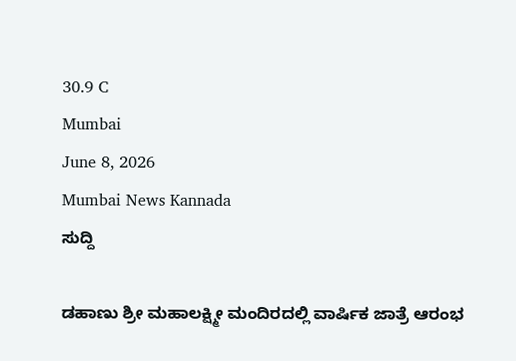30.9 C
Mumbai
June 8, 2026
Mumbai News Kannada
ಸುದ್ದಿ

ಡಹಾಣು ಶ್ರೀ ಮಹಾಲಕ್ಷ್ಮೀ ಮಂದಿರದಲ್ಲಿ ವಾರ್ಷಿಕ ಜಾತ್ರೆ ಆರಂಭ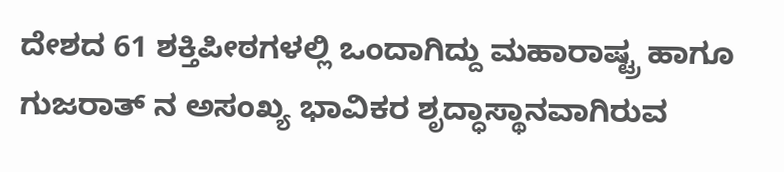ದೇಶದ 61 ಶಕ್ತಿಪೀಠಗಳಲ್ಲಿ ಒಂದಾಗಿದ್ದು ಮಹಾರಾಷ್ಟ್ರ ಹಾಗೂ ಗುಜರಾತ್ ನ ಅಸಂಖ್ಯ ಭಾವಿಕರ ಶೃದ್ಧಾಸ್ಥಾನವಾಗಿರುವ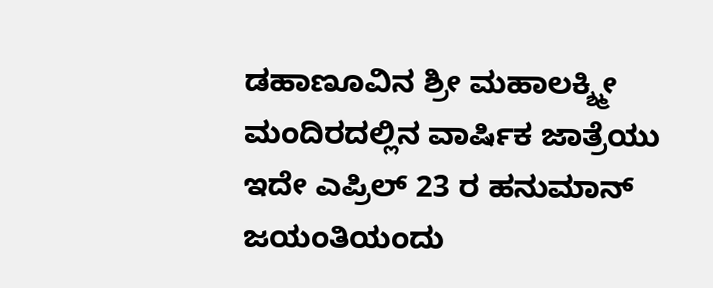ಡಹಾಣೂವಿನ ಶ್ರೀ ಮಹಾಲಕ್ಶ್ಮೀ ಮಂದಿರದಲ್ಲಿನ ವಾರ್ಷಿಕ ಜಾತ್ರೆಯು ಇದೇ ಎಪ್ರಿಲ್ 23 ರ ಹನುಮಾನ್ ಜಯಂತಿಯಂದು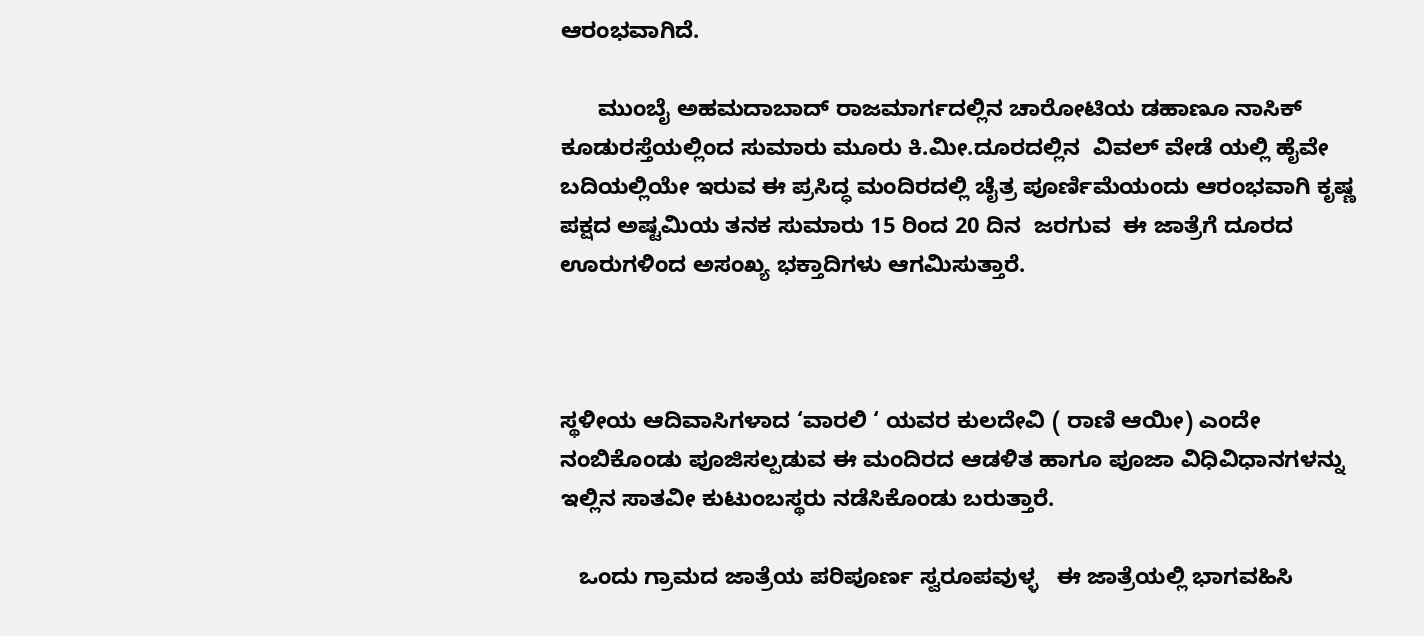ಆರಂಭವಾಗಿದೆ.

      ಮುಂಬೈ ಅಹಮದಾಬಾದ್ ರಾಜಮಾರ್ಗದಲ್ಲಿನ ಚಾರೋಟಿಯ ಡಹಾಣೂ ನಾಸಿಕ್ ಕೂಡುರಸ್ತೆಯಲ್ಲಿಂದ ಸುಮಾರು ಮೂರು ಕಿ.ಮೀ.ದೂರದಲ್ಲಿನ  ವಿವಲ್ ವೇಡೆ ಯಲ್ಲಿ ಹೈವೇ ಬದಿಯಲ್ಲಿಯೇ ಇರುವ ಈ ಪ್ರಸಿದ್ಧ ಮಂದಿರದಲ್ಲಿ ಚೈತ್ರ ಪೂರ್ಣಿಮೆಯಂದು ಆರಂಭವಾಗಿ ಕೃಷ್ಣ ಪಕ್ಷದ ಅಷ್ಟಮಿಯ ತನಕ ಸುಮಾರು 15 ರಿಂದ 20 ದಿನ  ಜರಗುವ  ಈ ಜಾತ್ರೆಗೆ ದೂರದ ಊರುಗಳಿಂದ ಅಸಂಖ್ಯ ಭಕ್ತಾದಿಗಳು ಆಗಮಿಸುತ್ತಾರೆ.



ಸ್ಥಳೀಯ ಆದಿವಾಸಿಗಳಾದ ‘ವಾರಲಿ ‘ ಯವರ ಕುಲದೇವಿ ( ರಾಣಿ ಆಯೀ) ಎಂದೇ ನಂಬಿಕೊಂಡು ಪೂಜಿಸಲ್ಪಡುವ ಈ ಮಂದಿರದ ಆಡಳಿತ ಹಾಗೂ ಪೂಜಾ ವಿಧಿವಿಧಾನಗಳನ್ನು ಇಲ್ಲಿನ ಸಾತವೀ ಕುಟುಂಬಸ್ಥರು ನಡೆಸಿಕೊಂಡು ಬರುತ್ತಾರೆ.

   ಒಂದು ಗ್ರಾಮದ ಜಾತ್ರೆಯ ಪರಿಪೂರ್ಣ ಸ್ವರೂಪವುಳ್ಳ   ಈ ಜಾತ್ರೆಯಲ್ಲಿ ಭಾಗವಹಿಸಿ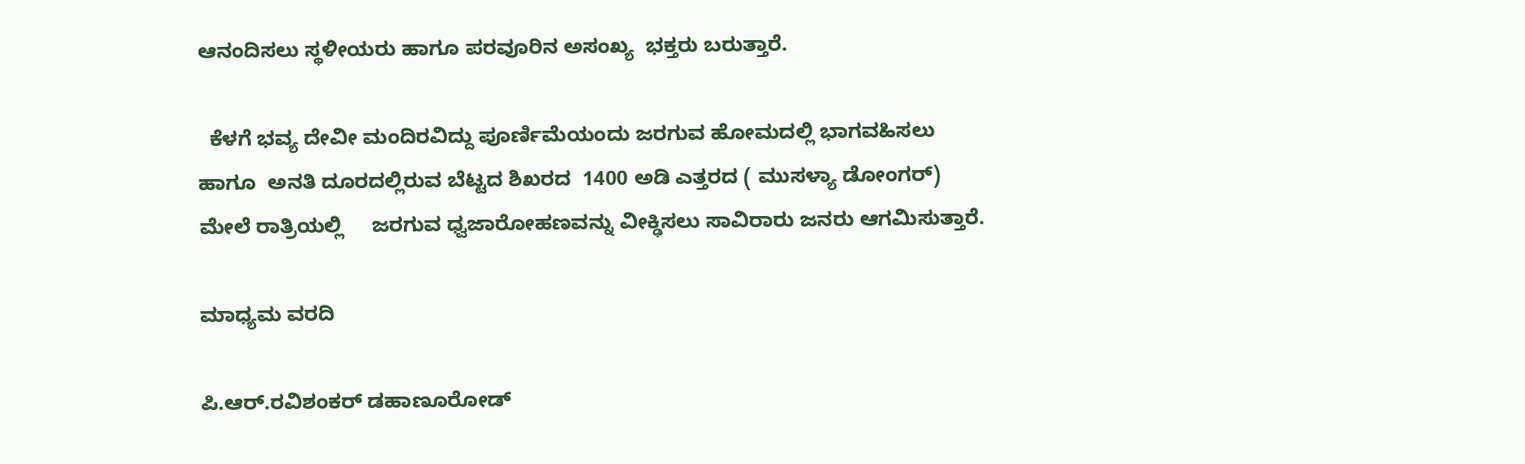ಆನಂದಿಸಲು ಸ್ಥಳೀಯರು ಹಾಗೂ ಪರವೂರಿನ ಅಸಂಖ್ಯ  ಭಕ್ತರು ಬರುತ್ತಾರೆ.

  ಕೆಳಗೆ ಭವ್ಯ ದೇವೀ ಮಂದಿರವಿದ್ದು ಪೂರ್ಣಿಮೆಯಂದು ಜರಗುವ ಹೋಮದಲ್ಲಿ ಭಾಗವಹಿಸಲು   ಹಾಗೂ  ಅನತಿ ದೂರದಲ್ಲಿರುವ ಬೆಟ್ಟದ ಶಿಖರದ  1400 ಅಡಿ ಎತ್ತರದ ( ಮುಸಳ್ಯಾ ಡೋಂಗರ್) ಮೇಲೆ ರಾತ್ರಿಯಲ್ಲಿ     ಜರಗುವ ಧ್ವಜಾರೋಹಣವನ್ನು ವೀಕ್ಢಿಸಲು ಸಾವಿರಾರು ಜನರು ಆಗಮಿಸುತ್ತಾರೆ.

ಮಾಧ್ಯಮ ವರದಿ

ಪಿ.ಆರ್.ರವಿಶಂಕರ್ ಡಹಾಣೂರೋಡ್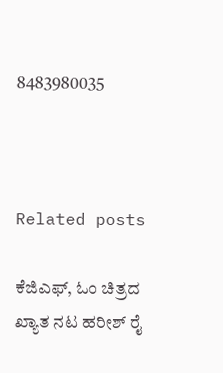8483980035



Related posts

ಕೆಜಿಎಫ್, ಓಂ ಚಿತ್ರದ ಖ್ಯಾತ ನಟ ಹರೀಶ್ ರೈ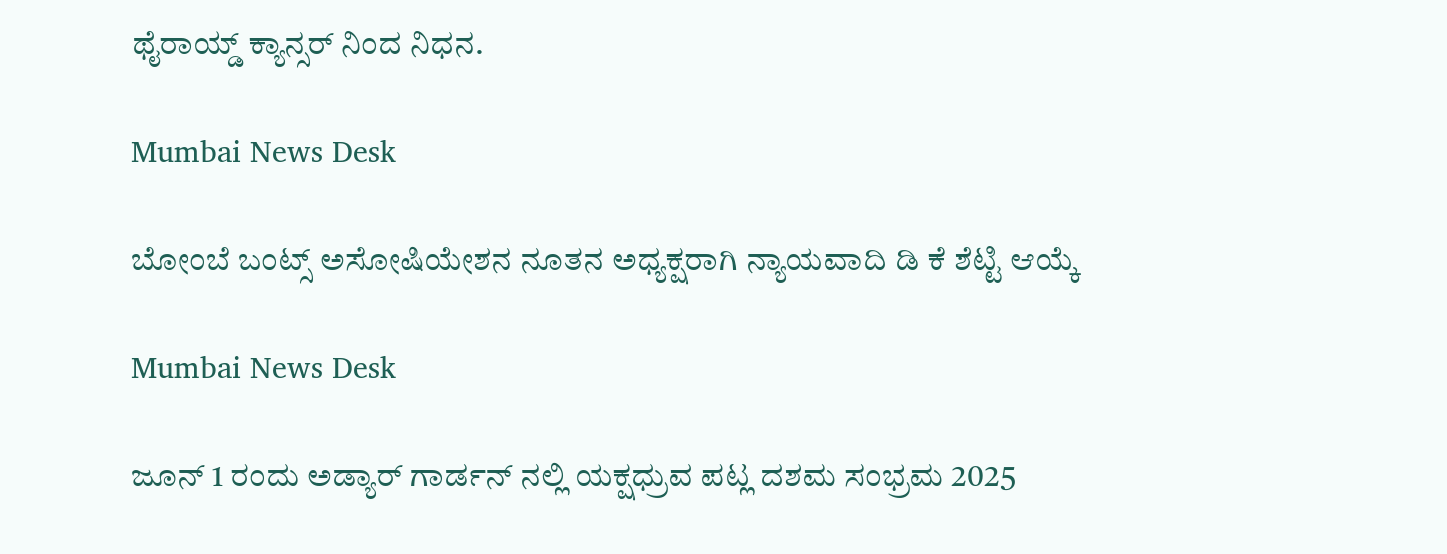ಥೈರಾಯ್ಡ್ ಕ್ಯಾನ್ಸರ್ ನಿಂದ ನಿಧನ.

Mumbai News Desk

ಬೋಂಬೆ ಬಂಟ್ಸ್ ಅಸೋಷಿಯೇಶನ ನೂತನ ಅಧ್ಯಕ್ಷರಾಗಿ ನ್ಯಾಯವಾದಿ ಡಿ ಕೆ ಶೆಟ್ಟಿ ಆಯ್ಕೆ

Mumbai News Desk

ಜೂನ್ 1 ರಂದು ಅಡ್ಯಾರ್ ಗಾರ್ಡನ್ ನಲ್ಲಿ ಯಕ್ಷಧ್ರುವ ಪಟ್ಲ ದಶಮ ಸಂಭ್ರಮ 2025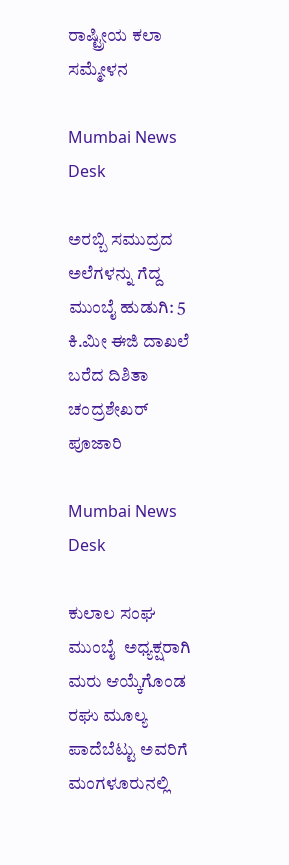ರಾಷ್ಟ್ರೀಯ ಕಲಾ ಸಮ್ಮೇಳನ

Mumbai News Desk

ಅರಬ್ಬಿ ಸಮುದ್ರದ ಅಲೆಗಳನ್ನು ಗೆದ್ದ ಮುಂಬೈ ಹುಡುಗಿ: 5 ಕಿ.ಮೀ ಈಜಿ ದಾಖಲೆ ಬರೆದ ದಿಶಿತಾ ಚಂದ್ರಶೇಖರ್ ಪೂಜಾರಿ

Mumbai News Desk

ಕುಲಾಲ ಸಂಘ ಮುಂಬೈ  ಅಧ್ಯಕ್ಷರಾಗಿ ಮರು ಆಯ್ಕೆಗೊಂಡ   ರಘು ಮೂಲ್ಯ ಪಾದೆಬೆಟ್ಟು ಅವರಿಗೆ ಮಂಗಳೂರುನಲ್ಲಿ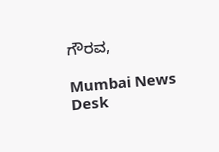ಗೌರವ,

Mumbai News Desk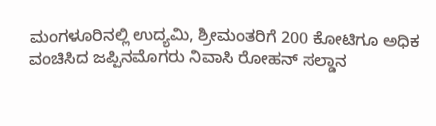ಮಂಗಳೂರಿನಲ್ಲಿ ಉದ್ಯಮಿ, ಶ್ರೀಮಂತರಿಗೆ 200 ಕೋಟಿಗೂ ಅಧಿಕ ವಂಚಿಸಿದ ಜಪ್ಪಿನಮೊಗರು ನಿವಾಸಿ ರೋಹನ್ ಸಲ್ಡಾನ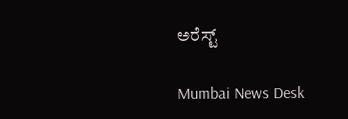ಅರೆಸ್ಟ್

Mumbai News Desk